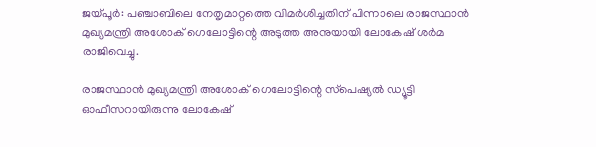ജയ്പൂര്‍: പഞ്ചാബിലെ നേതൃമാറ്റത്തെ വിമര്‍ശിച്ചതിന് പിന്നാലെ രാജസ്ഥാന്‍ മുഖ്യമന്ത്രി അശോക് ഗെലോട്ടിന്റെ അടുത്ത അനുയായി ലോകേഷ് ശര്‍മ രാജിവെച്ചു.

രാജസ്ഥാന്‍ മുഖ്യമന്ത്രി അശോക് ഗെലോട്ടിന്റെ സ്‌പെഷ്യല്‍ ഡ്യൂട്ടി ഓഫീസറായിരുന്നു ലോകേഷ്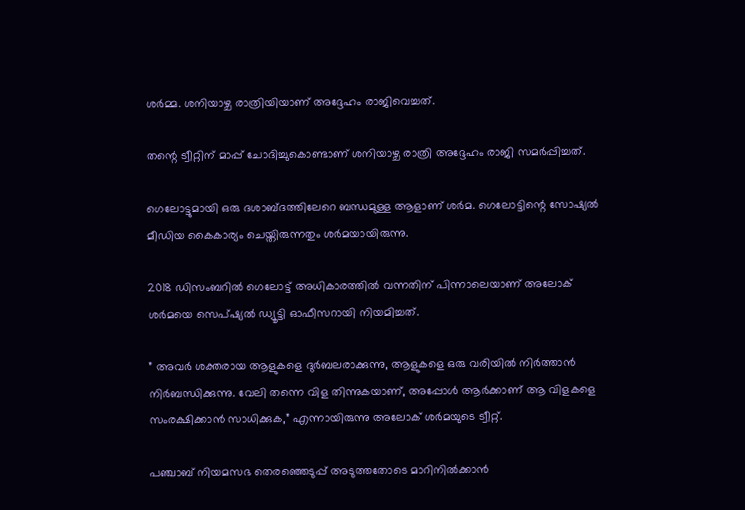ശര്‍മ്മ. ശനിയാഴ്ച രാത്രിയിയാണ് അദ്ദേഹം രാജിവെച്ചത്.

തന്റെ ട്വീറ്റിന് മാപ്പ് ചോദിച്ചുകൊണ്ടാണ് ശനിയാഴ്ച രാത്രി അദ്ദേഹം രാജി സമര്‍പ്പിച്ചത്.

ഗെലോട്ടുമായി ഒരു ദശാബ്ദത്തിലേറെ ബന്ധമുള്ള ആളാണ് ശര്‍മ. ഗെലോട്ടിന്റെ സോഷ്യല്‍ മീഡിയ കൈകാര്യം ചെയ്തിരുന്നതും ശര്‍മയായിരുന്നു.

2018 ഡിസംബറില്‍ ഗെലോട്ട് അധികാരത്തില്‍ വന്നതിന് പിന്നാലെയാണ് അലോക് ശര്‍മയെ സെപ്ഷ്യല്‍ ഡ്യൂട്ടി ഓഫീസറായി നിയമിച്ചത്.

” അവര്‍ ശക്തരായ ആളുകളെ ദുര്‍ബലരാക്കുന്നു, ആളുകളെ ഒരു വരിയില്‍ നിര്‍ത്താന്‍ നിര്‍ബന്ധിക്കുന്നു. വേലി തന്നെ വിള തിന്നുകയാണ്, അപ്പോള്‍ ആര്‍ക്കാണ് ആ വിളകളെ സംരക്ഷിക്കാന്‍ സാധിക്കുക,” എന്നായിരുന്നു അലോക് ശര്‍മയുടെ ട്വീറ്റ്.

പഞ്ചാബ് നിയമസഭ തെരഞ്ഞെടുപ്പ് അടുത്തതോടെ മാറിനില്‍ക്കാന്‍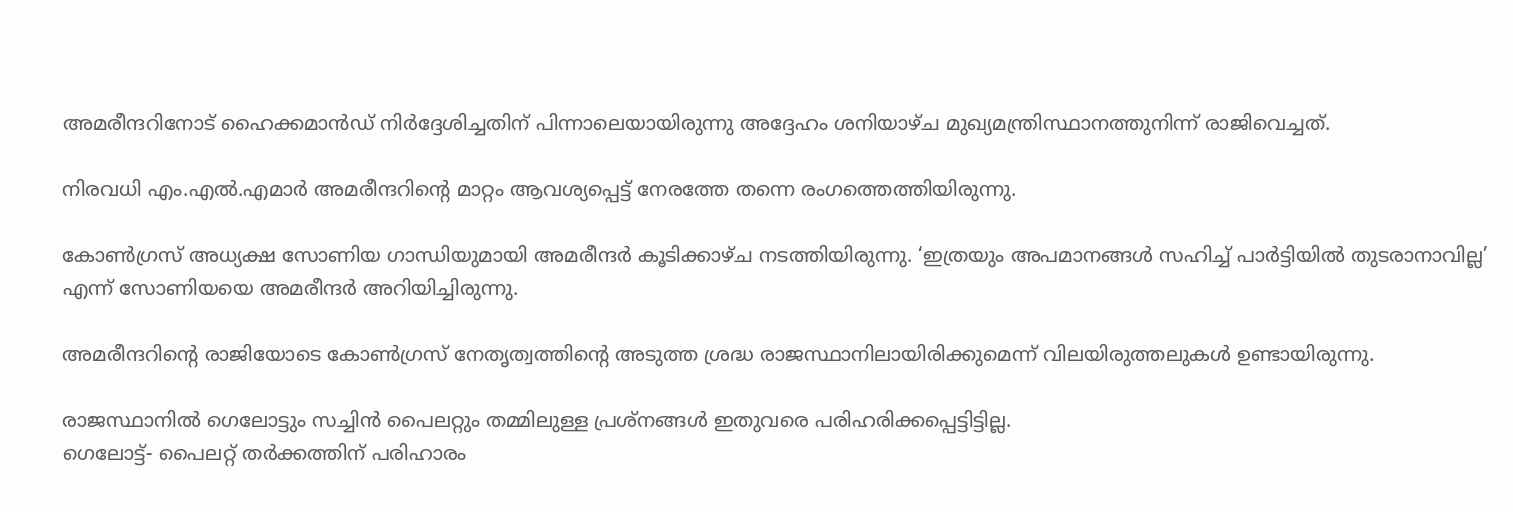അമരീന്ദറിനോട് ഹൈക്കമാന്‍ഡ് നിര്‍ദ്ദേശിച്ചതിന് പിന്നാലെയായിരുന്നു അദ്ദേഹം ശനിയാഴ്ച മുഖ്യമന്ത്രിസ്ഥാനത്തുനിന്ന് രാജിവെച്ചത്.

നിരവധി എം.എല്‍.എമാര്‍ അമരീന്ദറിന്റെ മാറ്റം ആവശ്യപ്പെട്ട് നേരത്തേ തന്നെ രംഗത്തെത്തിയിരുന്നു.

കോണ്‍ഗ്രസ് അധ്യക്ഷ സോണിയ ഗാന്ധിയുമായി അമരീന്ദര്‍ കൂടിക്കാഴ്ച നടത്തിയിരുന്നു. ‘ഇത്രയും അപമാനങ്ങള്‍ സഹിച്ച് പാര്‍ട്ടിയില്‍ തുടരാനാവില്ല’ എന്ന് സോണിയയെ അമരീന്ദര്‍ അറിയിച്ചിരുന്നു.

അമരീന്ദറിന്റെ രാജിയോടെ കോണ്‍ഗ്രസ് നേതൃത്വത്തിന്റെ അടുത്ത ശ്രദ്ധ രാജസ്ഥാനിലായിരിക്കുമെന്ന് വിലയിരുത്തലുകള്‍ ഉണ്ടായിരുന്നു.

രാജസ്ഥാനില്‍ ഗെലോട്ടും സച്ചിന്‍ പൈലറ്റും തമ്മിലുള്ള പ്രശ്‌നങ്ങള്‍ ഇതുവരെ പരിഹരിക്കപ്പെട്ടിട്ടില്ല.
ഗെലോട്ട്- പൈലറ്റ് തര്‍ക്കത്തിന് പരിഹാരം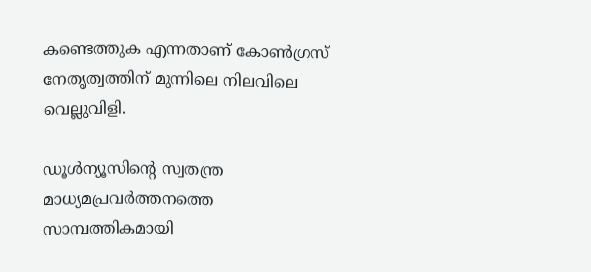കണ്ടെത്തുക എന്നതാണ് കോണ്‍ഗ്രസ് നേതൃത്വത്തിന് മുന്നിലെ നിലവിലെ വെല്ലുവിളി.

ഡൂള്‍ന്യൂസിന്റെ സ്വതന്ത്ര മാധ്യമപ്രവര്‍ത്തനത്തെ സാമ്പത്തികമായി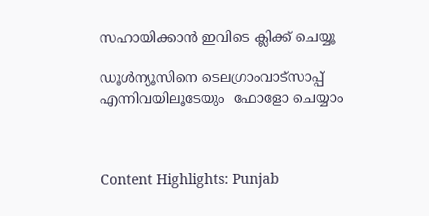സഹായിക്കാന്‍ ഇവിടെ ക്ലിക്ക് ചെയ്യൂ

ഡൂള്‍ന്യൂസിനെ ടെലഗ്രാംവാട്‌സാപ്പ് എന്നിവയിലൂടേയും  ഫോളോ ചെയ്യാം



Content Highlights: Punjab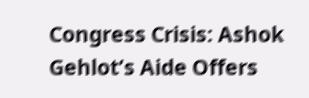Congress Crisis: Ashok Gehlot’s Aide Offers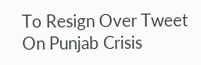To Resign Over Tweet On Punjab Crisis